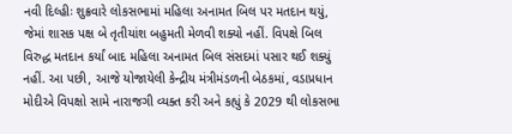નવી દિલ્હીઃ શુક્રવારે લોકસભામાં મહિલા અનામત બિલ પર મતદાન થયું, જેમાં શાસક પક્ષ બે તૃતીયાંશ બહુમતી મેળવી શક્યો નહીં. વિપક્ષે બિલ વિરુદ્ધ મતદાન કર્યાં બાદ મહિલા અનામત બિલ સંસદમાં પસાર થઈ શક્યું નહીં. આ પછી, આજે યોજાયેલી કેન્દ્રીય મંત્રીમંડળની બેઠકમાં, વડાપ્રધાન મોદીએ વિપક્ષો સામે નારાજગી વ્યક્ત કરી અને કહ્યું કે 2029 થી લોકસભા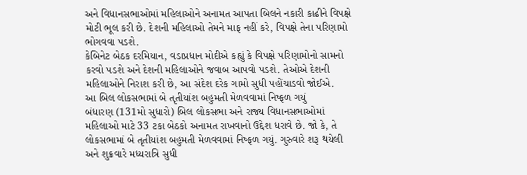અને વિધાનસભાઓમાં મહિલાઓને અનામત આપતા બિલને નકારી કાઢીને વિપક્ષે મોટી ભૂલ કરી છે. દેશની મહિલાઓ તેમને માફ નહીં કરે, વિપક્ષે તેના પરિણામો ભોગવવા પડશે.
કેબિનેટ બેઠક દરમિયાન, વડાપ્રધાન મોદીએ કહ્યું કે વિપક્ષે પરિણામોનો સામનો કરવો પડશે અને દેશની મહિલાઓને જવાબ આપવો પડશે. તેઓએ દેશની મહિલાઓને નિરાશ કરી છે, આ સંદેશ દરેક ગામો સુધી પહોંચાડવો જોઈએ.
આ બિલ લોકસભામાં બે તૃતીયાંશ બહુમતી મેળવવામાં નિષ્ફળ ગયું
બંધારણ (131મો સુધારો) બિલ લોકસભા અને રાજ્ય વિધાનસભાઓમાં મહિલાઓ માટે 33 ટકા બેઠકો અનામત રાખવાનો ઉદ્દેશ ધરાવે છે. જો કે, તે લોકસભામાં બે તૃતીયાંશ બહુમતી મેળવવામાં નિષ્ફળ ગયું. ગુરુવારે શરૂ થયેલી અને શુક્રવારે મધ્યરાત્રિ સુધી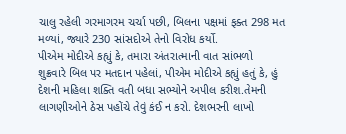ચાલુ રહેલી ગરમાગરમ ચર્ચા પછી, બિલના પક્ષમાં ફક્ત 298 મત મળ્યાં, જ્યારે 230 સાંસદોએ તેનો વિરોધ કર્યો.
પીએમ મોદીએ કહ્યું કે, તમારા અંતરાત્માની વાત સાંભળો
શુક્રવારે બિલ પર મતદાન પહેલાં, પીએમ મોદીએ કહ્યું હતું કે, હું દેશની મહિલા શક્તિ વતી બધા સભ્યોને અપીલ કરીશ.તેમની લાગણીઓને ઠેસ પહોંચે તેવું કંઈ ન કરો. દેશભરની લાખો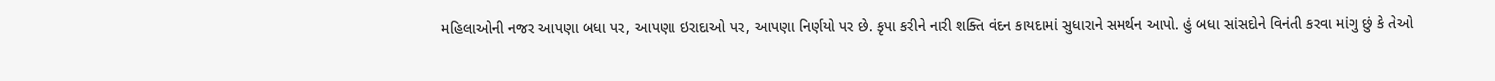મહિલાઓની નજર આપણા બધા પર, આપણા ઇરાદાઓ પર, આપણા નિર્ણયો પર છે. કૃપા કરીને નારી શક્તિ વંદન કાયદામાં સુધારાને સમર્થન આપો. હું બધા સાંસદોને વિનંતી કરવા માંગુ છું કે તેઓ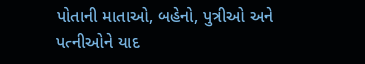પોતાની માતાઓ, બહેનો, પુત્રીઓ અને પત્નીઓને યાદ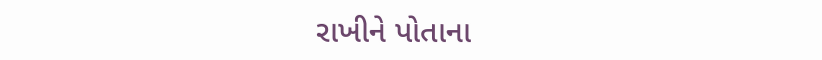રાખીને પોતાના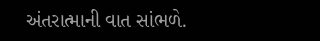અંતરાત્માની વાત સાંભળે.